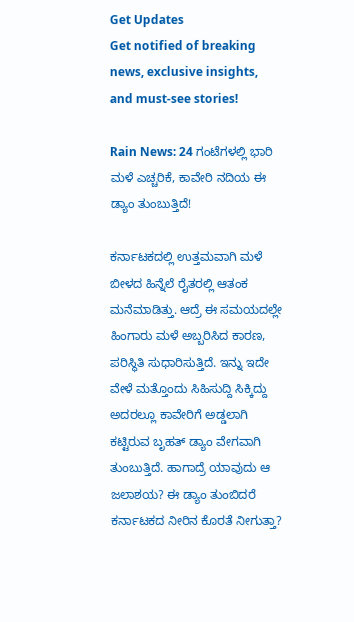Get Updates
Get notified of breaking news, exclusive insights, and must-see stories!

Rain News: 24 ಗಂಟೆಗಳಲ್ಲಿ ಭಾರಿ ಮಳೆ ಎಚ್ಚರಿಕೆ, ಕಾವೇರಿ ನದಿಯ ಈ ಡ್ಯಾಂ ತುಂಬುತ್ತಿದೆ!

ಕರ್ನಾಟಕದಲ್ಲಿ ಉತ್ತಮವಾಗಿ ಮಳೆ ಬೀಳದ ಹಿನ್ನೆಲೆ ರೈತರಲ್ಲಿ ಆತಂಕ ಮನೆಮಾಡಿತ್ತು. ಆದ್ರೆ ಈ ಸಮಯದಲ್ಲೇ ಹಿಂಗಾರು ಮಳೆ ಅಬ್ಬರಿಸಿದ ಕಾರಣ, ಪರಿಸ್ಥಿತಿ ಸುಧಾರಿಸುತ್ತಿದೆ. ಇನ್ನು ಇದೇ ವೇಳೆ ಮತ್ತೊಂದು ಸಿಹಿಸುದ್ದಿ ಸಿಕ್ಕಿದ್ದು ಅದರಲ್ಲೂ ಕಾವೇರಿಗೆ ಅಡ್ಡಲಾಗಿ ಕಟ್ಟಿರುವ ಬೃಹತ್ ಡ್ಯಾಂ ವೇಗವಾಗಿ ತುಂಬುತ್ತಿದೆ. ಹಾಗಾದ್ರೆ ಯಾವುದು ಆ ಜಲಾಶಯ? ಈ ಡ್ಯಾಂ ತುಂಬಿದರೆ ಕರ್ನಾಟಕದ ನೀರಿನ ಕೊರತೆ ನೀಗುತ್ತಾ?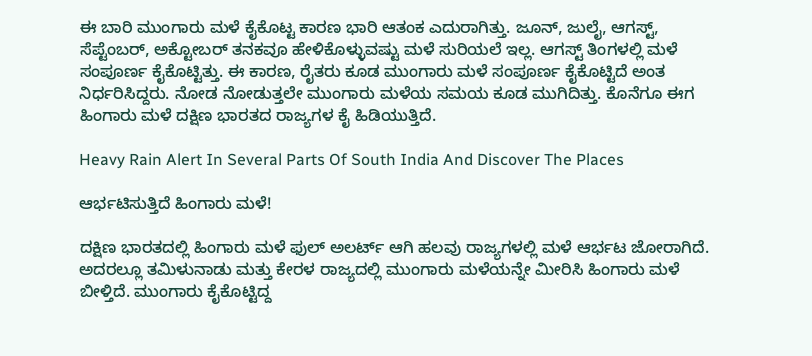ಈ ಬಾರಿ ಮುಂಗಾರು ಮಳೆ ಕೈಕೊಟ್ಟ ಕಾರಣ ಭಾರಿ ಆತಂಕ ಎದುರಾಗಿತ್ತು. ಜೂನ್, ಜುಲೈ, ಆಗಸ್ಟ್, ಸೆಪ್ಟೆಂಬರ್, ಅಕ್ಟೋಬರ್ ತನಕವೂ ಹೇಳಿಕೊಳ್ಳುವಷ್ಟು ಮಳೆ ಸುರಿಯಲೆ ಇಲ್ಲ. ಆಗಸ್ಟ್ ತಿಂಗಳಲ್ಲಿ ಮಳೆ ಸಂಪೂರ್ಣ ಕೈಕೊಟ್ಟಿತ್ತು. ಈ ಕಾರಣ, ರೈತರು ಕೂಡ ಮುಂಗಾರು ಮಳೆ ಸಂಪೂರ್ಣ ಕೈಕೊಟ್ಟಿದೆ ಅಂತ ನಿರ್ಧರಿಸಿದ್ದರು. ನೋಡ ನೋಡುತ್ತಲೇ ಮುಂಗಾರು ಮಳೆಯ ಸಮಯ ಕೂಡ ಮುಗಿದಿತ್ತು. ಕೊನೆಗೂ ಈಗ ಹಿಂಗಾರು ಮಳೆ ದಕ್ಷಿಣ ಭಾರತದ ರಾಜ್ಯಗಳ ಕೈ ಹಿಡಿಯುತ್ತಿದೆ.

Heavy Rain Alert In Several Parts Of South India And Discover The Places

ಆರ್ಭಟಿಸುತ್ತಿದೆ ಹಿಂಗಾರು ಮಳೆ!

ದಕ್ಷಿಣ ಭಾರತದಲ್ಲಿ ಹಿಂಗಾರು ಮಳೆ ಫುಲ್ ಅಲರ್ಟ್ ಆಗಿ ಹಲವು ರಾಜ್ಯಗಳಲ್ಲಿ ಮಳೆ ಆರ್ಭಟ ಜೋರಾಗಿದೆ. ಅದರಲ್ಲೂ ತಮಿಳುನಾಡು ಮತ್ತು ಕೇರಳ ರಾಜ್ಯದಲ್ಲಿ ಮುಂಗಾರು ಮಳೆಯನ್ನೇ ಮೀರಿಸಿ ಹಿಂಗಾರು ಮಳೆ ಬೀಳ್ತಿದೆ. ಮುಂಗಾರು ಕೈಕೊಟ್ಟಿದ್ದ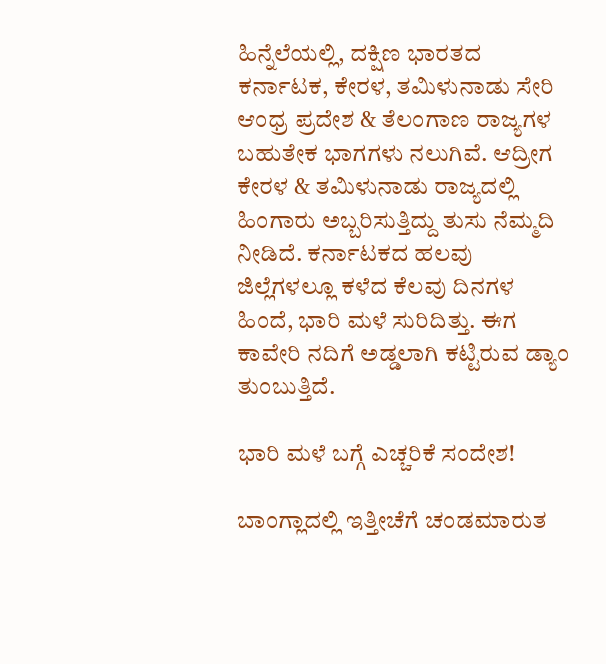ಹಿನ್ನೆಲೆಯಲ್ಲಿ, ದಕ್ಷಿಣ ಭಾರತದ ಕರ್ನಾಟಕ, ಕೇರಳ, ತಮಿಳುನಾಡು ಸೇರಿ ಆಂಧ್ರ ಪ್ರದೇಶ & ತೆಲಂಗಾಣ ರಾಜ್ಯಗಳ ಬಹುತೇಕ ಭಾಗಗಳು ನಲುಗಿವೆ. ಆದ್ರೀಗ ಕೇರಳ & ತಮಿಳುನಾಡು ರಾಜ್ಯದಲ್ಲಿ ಹಿಂಗಾರು ಅಬ್ಬರಿಸುತ್ತಿದ್ದು ತುಸು ನೆಮ್ಮದಿ ನೀಡಿದೆ. ಕರ್ನಾಟಕದ ಹಲವು ಜಿಲ್ಲೆಗಳಲ್ಲೂ ಕಳೆದ ಕೆಲವು ದಿನಗಳ ಹಿಂದೆ, ಭಾರಿ ಮಳೆ ಸುರಿದಿತ್ತು. ಈಗ ಕಾವೇರಿ ನದಿಗೆ ಅಡ್ಡಲಾಗಿ ಕಟ್ಟಿರುವ ಡ್ಯಾಂ ತುಂಬುತ್ತಿದೆ.

ಭಾರಿ ಮಳೆ ಬಗ್ಗೆ ಎಚ್ಚರಿಕೆ ಸಂದೇಶ!

ಬಾಂಗ್ಲಾದಲ್ಲಿ ಇತ್ತೀಚೆಗೆ ಚಂಡಮಾರುತ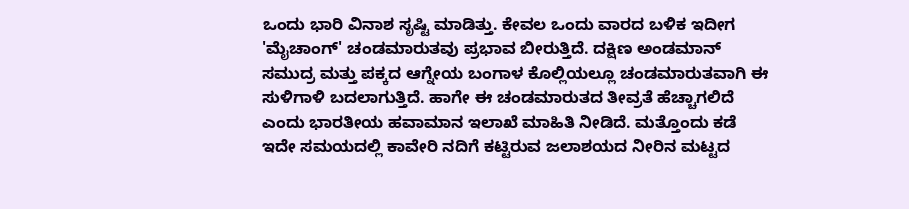ಒಂದು ಭಾರಿ ವಿನಾಶ ಸೃಷ್ಟಿ ಮಾಡಿತ್ತು. ಕೇವಲ ಒಂದು ವಾರದ ಬಳಿಕ ಇದೀಗ 'ಮೈಚಾಂಗ್' ಚಂಡಮಾರುತವು ಪ್ರಭಾವ ಬೀರುತ್ತಿದೆ. ದಕ್ಷಿಣ ಅಂಡಮಾನ್ ಸಮುದ್ರ ಮತ್ತು ಪಕ್ಕದ ಆಗ್ನೇಯ ಬಂಗಾಳ ಕೊಲ್ಲಿಯಲ್ಲೂ ಚಂಡಮಾರುತವಾಗಿ ಈ ಸುಳಿಗಾಳಿ ಬದಲಾಗುತ್ತಿದೆ. ಹಾಗೇ ಈ ಚಂಡಮಾರುತದ ತೀವ್ರತೆ ಹೆಚ್ಚಾಗಲಿದೆ ಎಂದು ಭಾರತೀಯ ಹವಾಮಾನ ಇಲಾಖೆ ಮಾಹಿತಿ ನೀಡಿದೆ. ಮತ್ತೊಂದು ಕಡೆ ಇದೇ ಸಮಯದಲ್ಲಿ ಕಾವೇರಿ ನದಿಗೆ ಕಟ್ಟಿರುವ ಜಲಾಶಯದ ನೀರಿನ ಮಟ್ಟದ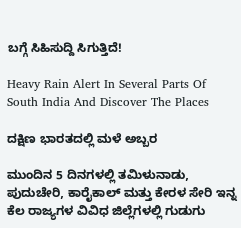ಬಗ್ಗೆ ಸಿಹಿಸುದ್ದಿ ಸಿಗುತ್ತಿದೆ!

Heavy Rain Alert In Several Parts Of South India And Discover The Places

ದಕ್ಷಿಣ ಭಾರತದಲ್ಲಿ ಮಳೆ ಅಬ್ಬರ

ಮುಂದಿನ 5 ದಿನಗಳಲ್ಲಿ ತಮಿಳುನಾಡು, ಪುದುಚೇರಿ, ಕಾರೈಕಾಲ್ ಮತ್ತು ಕೇರಳ ಸೇರಿ ಇನ್ನ ಕೆಲ ರಾಜ್ಯಗಳ ವಿವಿಧ ಜಿಲ್ಲೆಗಳಲ್ಲಿ ಗುಡುಗು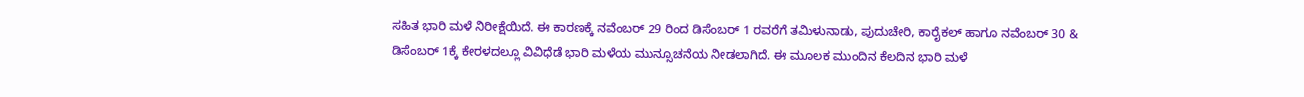ಸಹಿತ ಭಾರಿ ಮಳೆ ನಿರೀಕ್ಷೆಯಿದೆ. ಈ ಕಾರಣಕ್ಕೆ ನವೆಂಬರ್ 29 ರಿಂದ ಡಿಸೆಂಬರ್ 1 ರವರೆಗೆ ತಮಿಳುನಾಡು, ಪುದುಚೇರಿ, ಕಾರೈಕಲ್ ಹಾಗೂ ನವೆಂಬರ್ 30 & ಡಿಸೆಂಬರ್ 1ಕ್ಕೆ ಕೇರಳದಲ್ಲೂ ವಿವಿಧೆಡೆ ಭಾರಿ ಮಳೆಯ ಮುನ್ಸೂಚನೆಯ ನೀಡಲಾಗಿದೆ. ಈ ಮೂಲಕ ಮುಂದಿನ ಕೆಲದಿನ ಭಾರಿ ಮಳೆ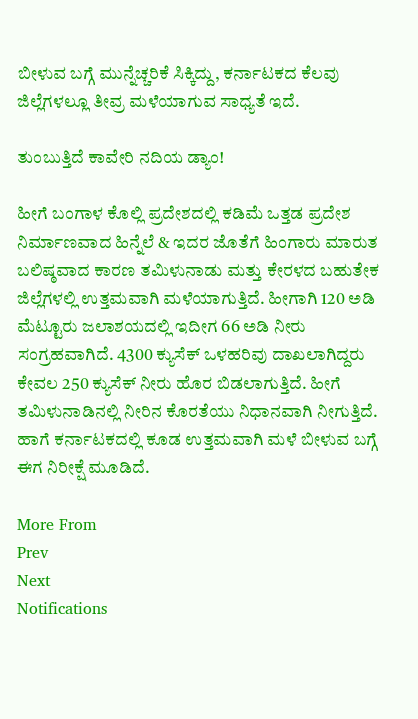ಬೀಳುವ ಬಗ್ಗೆ ಮುನ್ನೆಚ್ಚರಿಕೆ ಸಿಕ್ಕಿದ್ದು, ಕರ್ನಾಟಕದ ಕೆಲವು ಜಿಲ್ಲೆಗಳಲ್ಲೂ ತೀವ್ರ ಮಳೆಯಾಗುವ ಸಾಧ್ಯತೆ ಇದೆ.

ತುಂಬುತ್ತಿದೆ ಕಾವೇರಿ ನದಿಯ ಡ್ಯಾಂ!

ಹೀಗೆ ಬಂಗಾಳ ಕೊಲ್ಲಿ ಪ್ರದೇಶದಲ್ಲಿ ಕಡಿಮೆ ಒತ್ತಡ ಪ್ರದೇಶ ನಿರ್ಮಾಣವಾದ ಹಿನ್ನೆಲೆ & ಇದರ ಜೊತೆಗೆ ಹಿಂಗಾರು ಮಾರುತ ಬಲಿಷ್ಠವಾದ ಕಾರಣ ತಮಿಳುನಾಡು ಮತ್ತು ಕೇರಳದ ಬಹುತೇಕ ಜಿಲ್ಲೆಗಳಲ್ಲಿ ಉತ್ತಮವಾಗಿ ಮಳೆಯಾಗುತ್ತಿದೆ. ಹೀಗಾಗಿ 120 ಅಡಿ ಮೆಟ್ಟೂರು ಜಲಾಶಯದಲ್ಲಿ ಇದೀಗ 66 ಅಡಿ ನೀರು ಸಂಗ್ರಹವಾಗಿದೆ. 4300 ಕ್ಯುಸೆಕ್ ಒಳಹರಿವು ದಾಖಲಾಗಿದ್ದರು ಕೇವಲ 250 ಕ್ಯುಸೆಕ್‌ ನೀರು ಹೊರ ಬಿಡಲಾಗುತ್ತಿದೆ. ಹೀಗೆ ತಮಿಳುನಾಡಿನಲ್ಲಿ ನೀರಿನ ಕೊರತೆಯು ನಿಧಾನವಾಗಿ ನೀಗುತ್ತಿದೆ. ಹಾಗೆ ಕರ್ನಾಟಕದಲ್ಲಿ ಕೂಡ ಉತ್ತಮವಾಗಿ ಮಳೆ ಬೀಳುವ ಬಗ್ಗೆ ಈಗ ನಿರೀಕ್ಷೆ ಮೂಡಿದೆ.

More From
Prev
Next
Notifications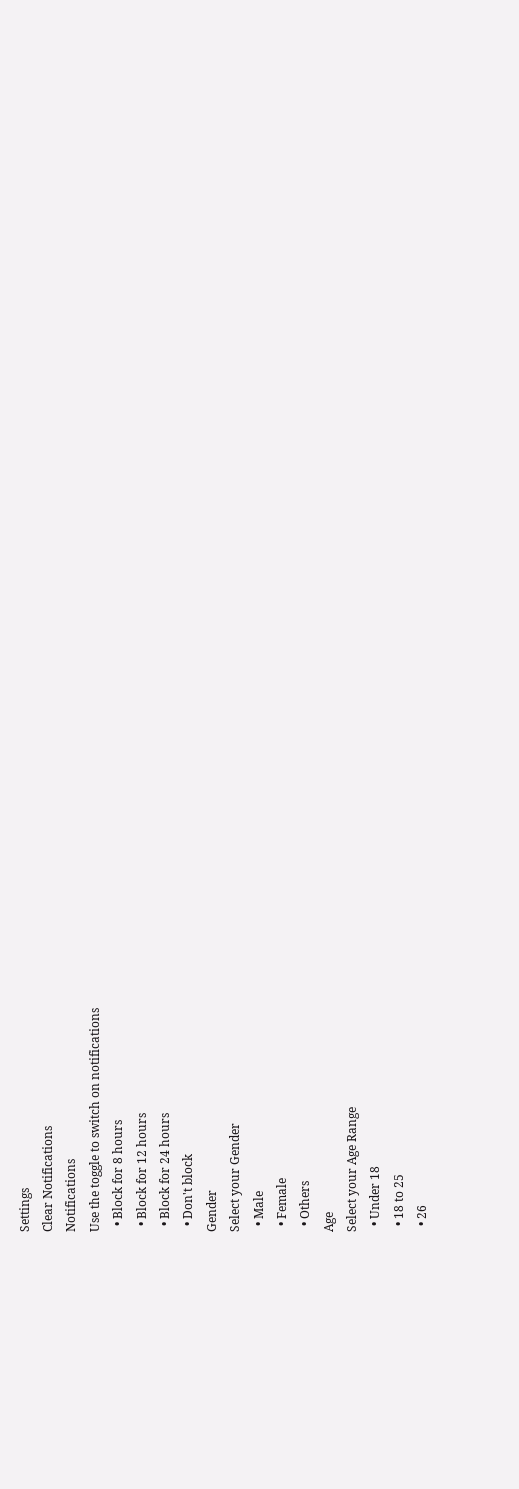Settings
Clear Notifications
Notifications
Use the toggle to switch on notifications
  • Block for 8 hours
  • Block for 12 hours
  • Block for 24 hours
  • Don't block
Gender
Select your Gender
  • Male
  • Female
  • Others
Age
Select your Age Range
  • Under 18
  • 18 to 25
  • 26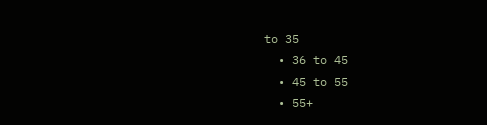to 35
  • 36 to 45
  • 45 to 55
  • 55+